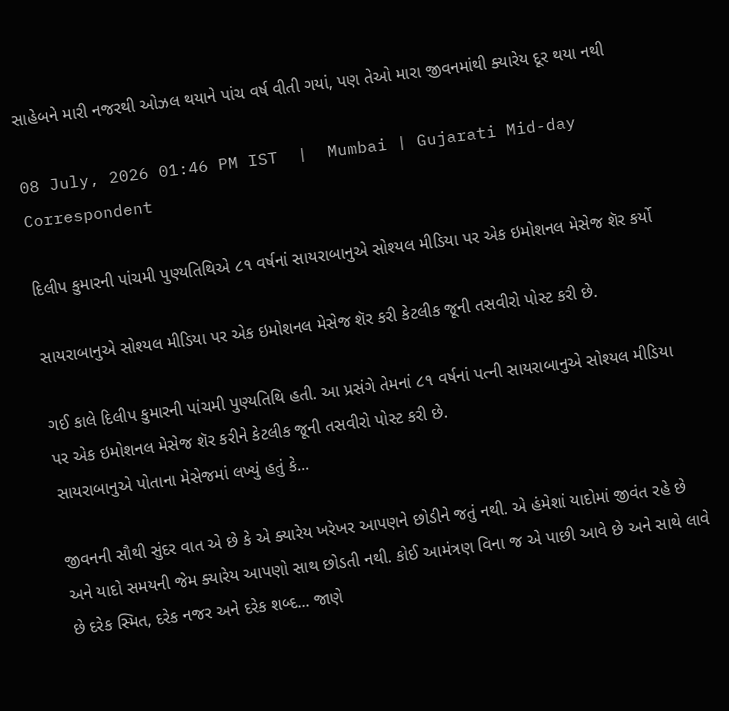સાહેબને મારી નજરથી ઓઝલ થયાને પાંચ વર્ષ વીતી ગયાં, પણ તેઓ મારા જીવનમાંથી ક્યારેય દૂર થયા નથી

08 July, 2026 01:46 PM IST  |  Mumbai | Gujarati Mid-day Correspondent

દિલીપ કુમારની પાંચમી પુણ્યતિથિએ ૮૧ વર્ષનાં સાયરાબાનુએ સોશ્યલ મીડિયા પર એક ઇમોશનલ મેસેજ શૅર કર્યો

સાયરાબાનુએ સોશ્યલ મીડિયા પર એક ઇમોશનલ મેસેજ શૅર કરી કેટલીક જૂની તસવીરો પોસ્ટ કરી છે.

ગઈ કાલે દિલીપ કુમારની પાંચમી પુણ્યતિથિ હતી. આ પ્રસંગે તેમનાં ૮૧ વર્ષનાં પત્ની સાયરાબાનુએ સોશ્યલ મીડિયા પર એક ઇમોશનલ મેસેજ શૅર કરીને કેટલીક જૂની તસવીરો પોસ્ટ કરી છે.
સાયરાબાનુએ પોતાના મેસેજમાં લખ્યું હતું કે...

જીવનની સૌથી સુંદર વાત એ છે કે એ ક્યારેય ખરેખર આપણને છોડીને જતું નથી. એ હંમેશાં યાદોમાં જીવંત રહે છે અને યાદો સમયની જેમ ક્યારેય આપણો સાથ છોડતી નથી. કોઈ આમંત્રણ વિના જ એ પાછી આવે છે અને સાથે લાવે છે દરેક સ્મિત, દરેક નજર અને દરેક શબ્દ... જાણે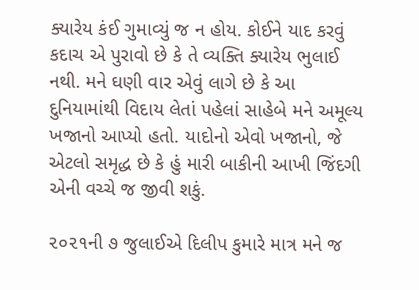ક્યારેય કંઈ ગુમાવ્યું જ ન હોય. કોઈને યાદ કરવું કદાચ એ પુરાવો છે કે તે વ્યક્તિ ક્યારેય ભુલાઈ નથી. મને ઘણી વાર એવું લાગે છે કે આ દુનિયામાંથી વિદાય લેતાં પહેલાં સાહેબે મને અમૂલ્ય ખજાનો આપ્યો હતો. યાદોનો એવો ખજાનો, જે એટલો સમૃદ્ધ છે કે હું મારી બાકીની આખી જિંદગી એની વચ્ચે જ જીવી શકું.

૨૦૨૧ની ૭ જુલાઈએ દિલીપ કુમારે માત્ર મને જ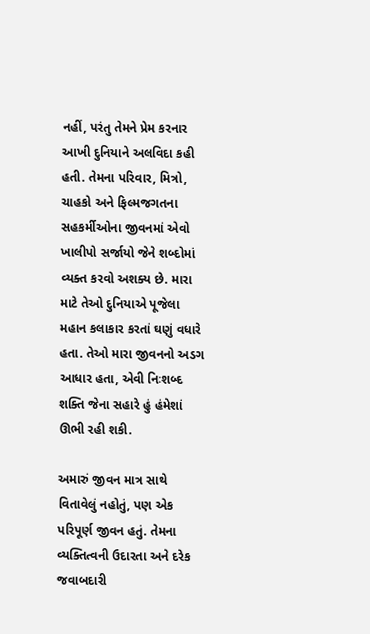નહીં, પરંતુ તેમને પ્રેમ કરનાર આખી દુનિયાને અલવિદા કહી હતી. તેમના પરિવાર, મિત્રો, ચાહકો અને ફિલ્મજગતના સહકર્મીઓના જીવનમાં એવો ખાલીપો સર્જાયો જેને શબ્દોમાં વ્યક્ત કરવો અશક્ય છે. મારા માટે તેઓ દુનિયાએ પૂજેલા મહાન કલાકાર કરતાં ઘણું વધારે હતા. તેઓ મારા જીવનનો અડગ આધાર હતા, એવી નિઃશબ્દ શક્તિ જેના સહારે હું હંમેશાં ઊભી રહી શકી.

અમારું જીવન માત્ર સાથે વિતાવેલું નહોતું, પણ એક પરિપૂર્ણ જીવન હતું. તેમના વ્યક્તિત્વની ઉદારતા અને દરેક જવાબદારી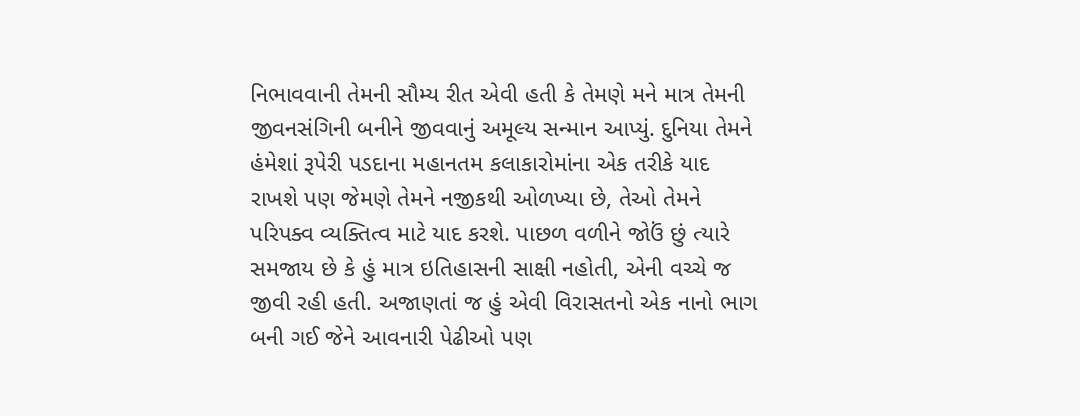નિભાવવાની તેમની સૌમ્ય રીત એવી હતી કે તેમણે મને માત્ર તેમની જીવનસંગિની બનીને જીવવાનું અમૂલ્ય સન્માન આપ્યું. દુનિયા તેમને હંમેશાં રૂપેરી પડદાના મહાનતમ કલાકારોમાંના એક તરીકે યાદ રાખશે પણ જેમણે તેમને નજીકથી ઓળખ્યા છે, તેઓ તેમને પરિપક્વ વ્યક્તિત્વ માટે યાદ કરશે. પાછળ વળીને જોઉં છું ત્યારે સમજાય છે કે હું માત્ર ઇતિહાસની સાક્ષી નહોતી, એની વચ્ચે જ જીવી રહી હતી. અજાણતાં જ હું એવી વિરાસતનો એક નાનો ભાગ બની ગઈ જેને આવનારી પેઢીઓ પણ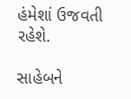હંમેશાં ઉજવતી રહેશે.

સાહેબને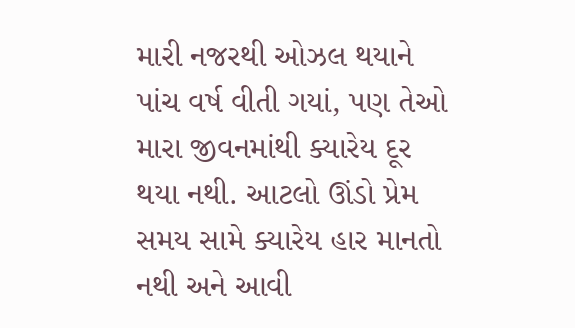મારી નજરથી ઓઝલ થયાને પાંચ વર્ષ વીતી ગયાં, પણ તેઓ મારા જીવનમાંથી ક્યારેય દૂર થયા નથી. આટલો ઊંડો પ્રેમ સમય સામે ક્યારેય હાર માનતો નથી અને આવી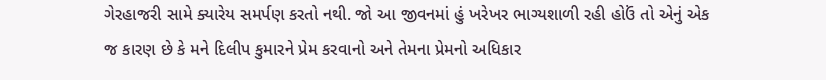ગેરહાજરી સામે ક્યારેય સમર્પણ કરતો નથી. જો આ જીવનમાં હું ખરેખર ભાગ્યશાળી રહી હોઉં તો એનું એક જ કારણ છે કે મને દિલીપ કુમારને પ્રેમ કરવાનો અને તેમના પ્રેમનો અધિકાર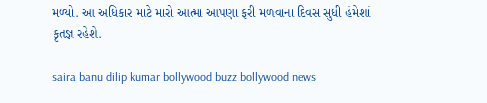મળ્યો. આ અધિકાર માટે મારો આત્મા આપણા ફરી મળવાના દિવસ સુધી હંમેશાં કૃતજ્ઞ રહેશે.

saira banu dilip kumar bollywood buzz bollywood news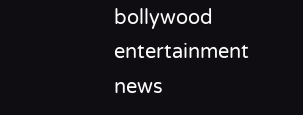bollywood entertainment news